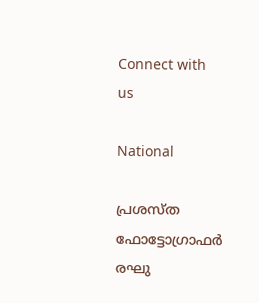Connect with us

National

പ്രശസ്ത ഫോട്ടോഗ്രാഫര്‍ രഘു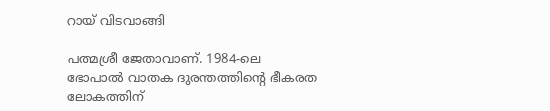റായ് വിടവാങ്ങി

പത്മശ്രീ ജേതാവാണ്. 1984-ലെ ഭോപാല്‍ വാതക ദുരന്തത്തിന്റെ ഭീകരത ലോകത്തിന്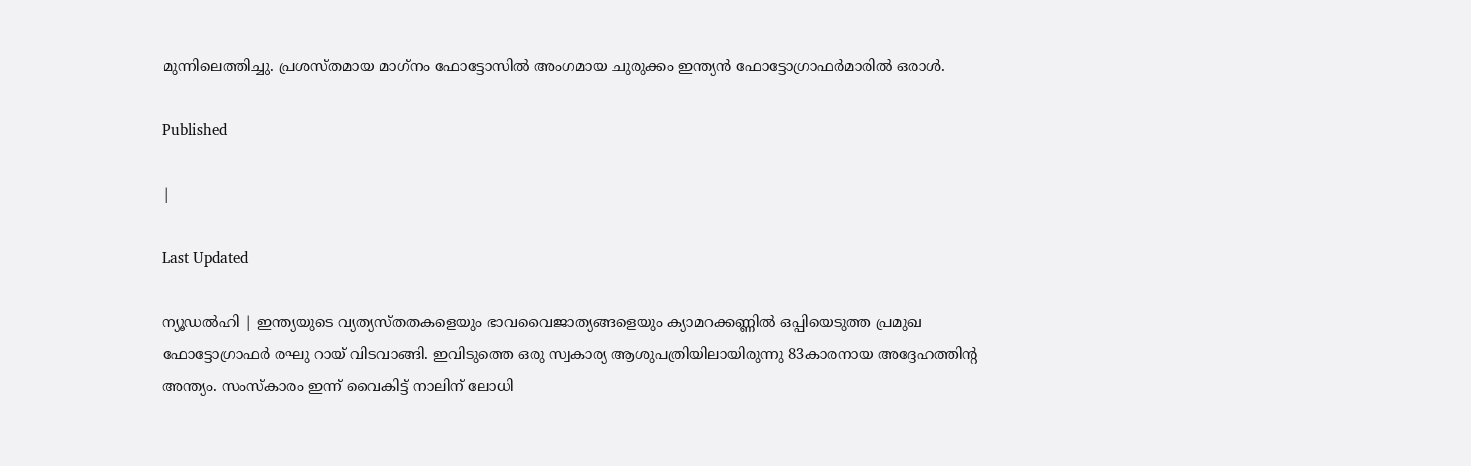മുന്നിലെത്തിച്ചു. പ്രശസ്തമായ മാഗ്‌നം ഫോട്ടോസില്‍ അംഗമായ ചുരുക്കം ഇന്ത്യന്‍ ഫോട്ടോഗ്രാഫര്‍മാരില്‍ ഒരാള്‍.

Published

|

Last Updated

ന്യൂഡല്‍ഹി | ഇന്ത്യയുടെ വ്യത്യസ്തതകളെയും ഭാവവൈജാത്യങ്ങളെയും ക്യാമറക്കണ്ണില്‍ ഒപ്പിയെടുത്ത പ്രമുഖ ഫോട്ടോഗ്രാഫര്‍ രഘു റായ് വിടവാങ്ങി. ഇവിടുത്തെ ഒരു സ്വകാര്യ ആശുപത്രിയിലായിരുന്നു 83കാരനായ അദ്ദേഹത്തിന്റ അന്ത്യം. സംസ്‌കാരം ഇന്ന് വൈകിട്ട് നാലിന് ലോധി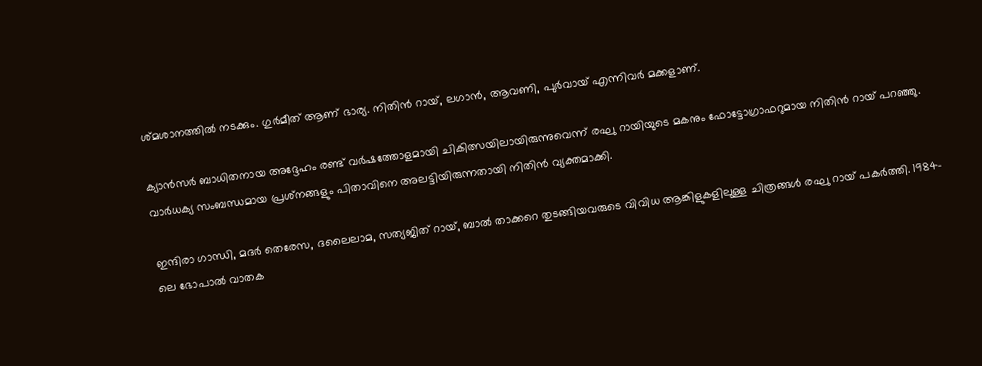ശ്മശാനത്തില്‍ നടക്കും. ഗുര്‍മീത് ആണ് ഭാര്യ. നിതിന്‍ റായ്, ലഗാന്‍, ആവണി, പുര്‍വായ് എന്നിവര്‍ മക്കളാണ്.

ക്യാന്‍സര്‍ ബാധിതനായ അദ്ദേഹം രണ്ട് വര്‍ഷത്തോളമായി ചികിത്സയിലായിരുന്നുവെന്ന് രഘു റായിയുടെ മകനും ഫോട്ടോഗ്രാഫറുമായ നിതിന്‍ റായ് പറഞ്ഞു. വാര്‍ധക്യ സംബന്ധമായ പ്രശ്‌നങ്ങളും പിതാവിനെ അലട്ടിയിരുന്നതായി നിതിന്‍ വ്യക്തമാക്കി.

ഇന്ദിരാ ഗാന്ധി, മദര്‍ തെരേസ, ദലൈലാമ, സത്യജിത് റായ്, ബാല്‍ താക്കറെ തുടങ്ങിയവരുടെ വിവിധ ആങ്കിളുകളിലുള്ള ചിത്രങ്ങള്‍ രഘു റായ് പകര്‍ത്തി. 1984-ലെ ഭോപാല്‍ വാതക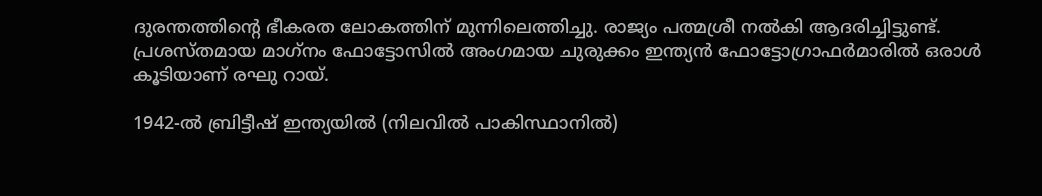ദുരന്തത്തിന്റെ ഭീകരത ലോകത്തിന് മുന്നിലെത്തിച്ചു. രാജ്യം പത്മശ്രീ നല്‍കി ആദരിച്ചിട്ടുണ്ട്. പ്രശസ്തമായ മാഗ്‌നം ഫോട്ടോസില്‍ അംഗമായ ചുരുക്കം ഇന്ത്യന്‍ ഫോട്ടോഗ്രാഫര്‍മാരില്‍ ഒരാള്‍ കൂടിയാണ് രഘു റായ്.

1942-ല്‍ ബ്രിട്ടീഷ് ഇന്ത്യയില്‍ (നിലവില്‍ പാകിസ്ഥാനില്‍)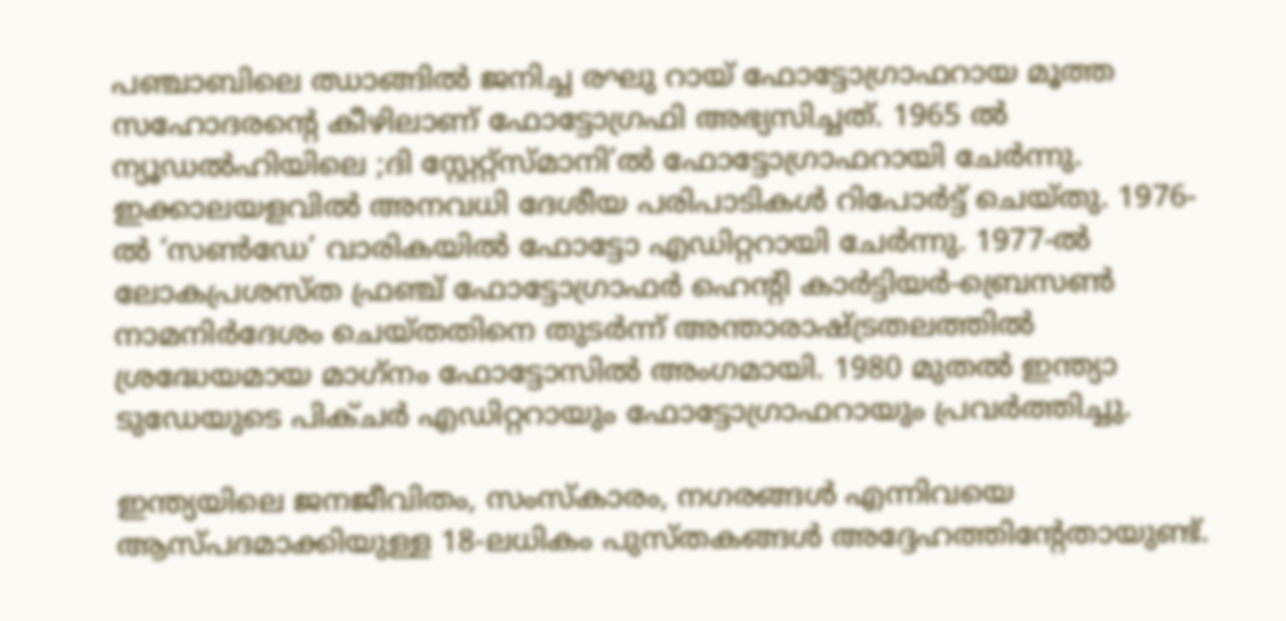പഞ്ചാബിലെ ഝാങ്ങില്‍ ജനിച്ച രഘു റായ് ഫോട്ടോഗ്രാഫറായ മൂത്ത സഹോദരന്റെ കീഴിലാണ് ഫോട്ടോഗ്രഫി അഭ്യസിച്ചത്. 1965 ല്‍ ന്യൂഡല്‍ഹിയിലെ ;ദി സ്റ്റേറ്റ്സ്മാനി’ല്‍ ഫോട്ടോഗ്രാഫറായി ചേര്‍ന്നു. ഇക്കാലയളവില്‍ അനവധി ദേശീയ പരിപാടികള്‍ റിപോര്‍ട്ട് ചെയ്തു. 1976-ല്‍ ‘സണ്‍ഡേ’ വാരികയില്‍ ഫോട്ടോ എഡിറ്ററായി ചേര്‍ന്നു. 1977-ല്‍ ലോകപ്രശസ്ത ഫ്രഞ്ച് ഫോട്ടോഗ്രാഫര്‍ ഹെന്റി കാര്‍ട്ടിയര്‍-ബ്രെസണ്‍ നാമനിര്‍ദേശം ചെയ്തതിനെ തുടര്‍ന്ന് അന്താരാഷ്ട്രതലത്തില്‍ ശ്രദ്ധേയമായ മാഗ്‌നം ഫോട്ടോസില്‍ അംഗമായി. 1980 മുതല്‍ ഇന്ത്യാ ടുഡേയുടെ പിക്ചര്‍ എഡിറ്ററായും ഫോട്ടോഗ്രാഫറായും പ്രവര്‍ത്തിച്ചു.

ഇന്ത്യയിലെ ജനജീവിതം, സംസ്‌കാരം, നഗരങ്ങള്‍ എന്നിവയെ ആസ്പദമാക്കിയുള്ള 18-ലധികം പുസ്തകങ്ങള്‍ അദ്ദേഹത്തിന്റേതായുണ്ട്.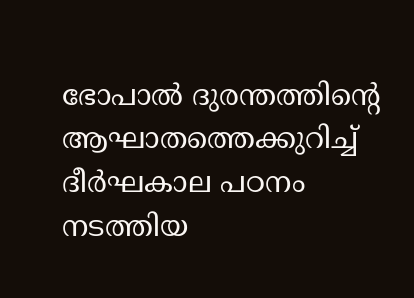ഭോപാല്‍ ദുരന്തത്തിന്റെ ആഘാതത്തെക്കുറിച്ച് ദീര്‍ഘകാല പഠനം നടത്തിയ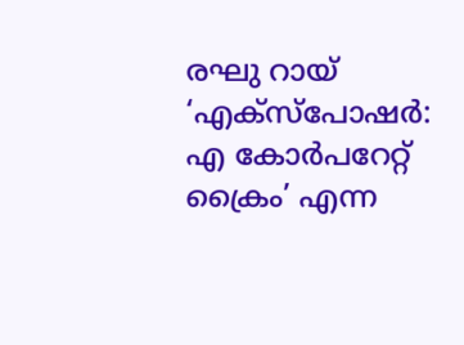രഘു റായ് ‘എക്‌സ്‌പോഷര്‍: എ കോര്‍പറേറ്റ് ക്രൈം’ എന്ന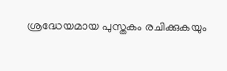ശ്രദ്ധേയമായ പുസ്തകം രചിക്കുകയും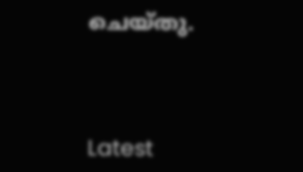ചെയ്തു.



Latest